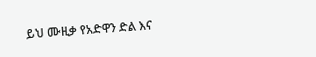ይህ ሙዚቃ የአድዋን ድል እና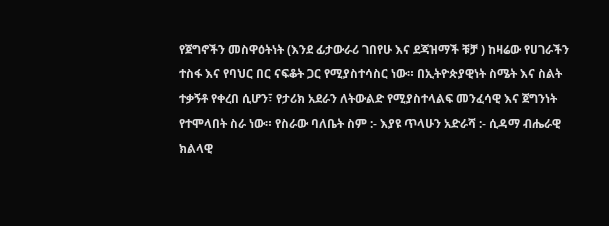የጀግኖችን መስዋዕትነት (እንደ ፊታውራሪ ገበየሁ እና ደጃዝማች ቹቻ ) ከዛሬው የሀገራችን ተስፋ እና የባህር በር ናፍቆት ጋር የሚያስተሳስር ነው። በኢትዮጵያዊነት ስሜት እና ስልት ተቃኝቶ የቀረበ ሲሆን፣ የታሪክ አደራን ለትውልድ የሚያስተላልፍ መንፈሳዊ እና ጀግንነት የተሞላበት ስራ ነው። የስራው ባለቤት ስም :- እያዩ ጥላሁን አድራሻ :- ሲዳማ ብሔራዊ ክልላዊ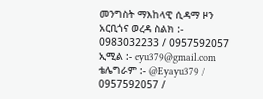መንግስት ማእከላዊ ሲዳማ ዞን አርቢጎና ወረዳ ስልክ :- 0983032233 / 0957592057 ኢሚል :- eyu379@gmail.com ቴሌግራም :- @Eyayu379 / 0957592057 /